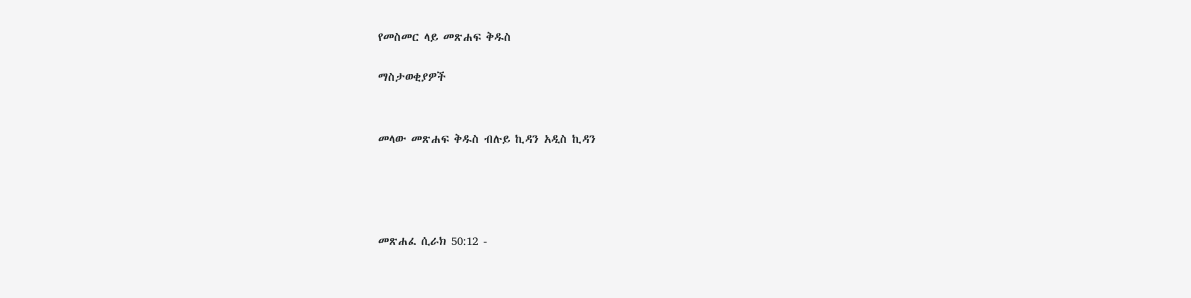የመስመር ላይ መጽሐፍ ቅዱስ

ማስታወቂያዎች


መላው መጽሐፍ ቅዱስ ብሉይ ኪዳን አዲስ ኪዳን




መጽሐፈ ሲራክ 50:12 -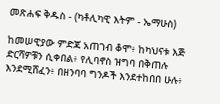መጽሐፍ ቅዱስ - (ካቶሊካዊ እትም - ኤማሁስ)

ከመሠዊያው ምድጃ አጠገብ ቆሞ፥ ከካህናቱ እጅ ድርሻዎቹን ሲቀበል፥ የሊባኖስ ዝግባ በቅጠሉ እንደሚሸፈን፥ በዘንባባ ግንዶች እንደተከበበ ሁሉ፥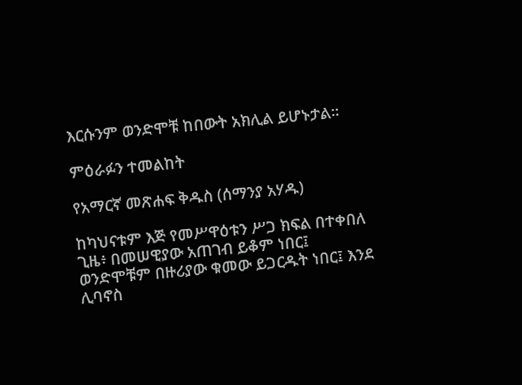እርሱንም ወንድሞቹ ከበውት አክሊል ይሆኑታል።

ምዕራፉን ተመልከት

የአማርኛ መጽሐፍ ቅዱስ (ሰማንያ አሃዱ)

ከካህናቱም እጅ የመሥዋዕቱን ሥጋ ክፍል በተቀበለ ጊዜ፥ በመሠዊያው አጠገብ ይቆም ነበር፤ ወንድሞቹም በዙሪያው ቁመው ይጋርዱት ነበር፤ እንደ ሊባኖስ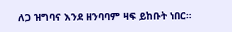ለጋ ዝግባና እንደ ዘንባባም ዛፍ ይከቡት ነበር።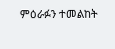ምዕራፉን ተመልከት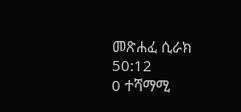መጽሐፈ ሲራክ 50:12
0 ተሻማሚ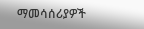ማመሳሰሪያዎች